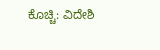ಕೊಚ್ಚಿ: ವಿದೇಶಿ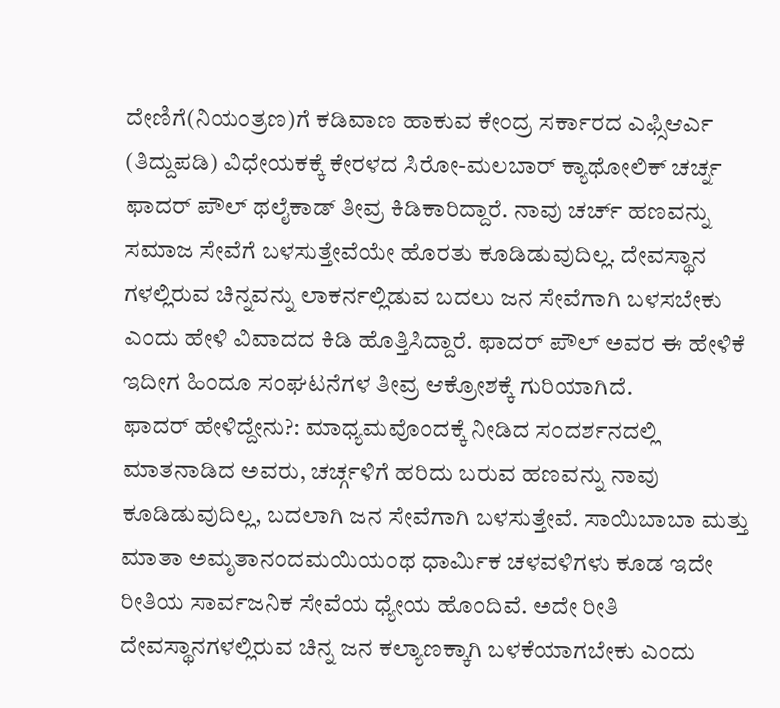ದೇಣಿಗೆ(ನಿಯಂತ್ರಣ)ಗೆ ಕಡಿವಾಣ ಹಾಕುವ ಕೇಂದ್ರ ಸರ್ಕಾರದ ಎಫ್ಸಿಆರ್ಎ (ತಿದ್ದುಪಡಿ) ವಿಧೇಯಕಕ್ಕೆ ಕೇರಳದ ಸಿರೋ-ಮಲಬಾರ್ ಕ್ಯಾಥೋಲಿಕ್ ಚರ್ಚ್ನ ಫಾದರ್ ಪೌಲ್ ಥಲೈಕಾಡ್ ತೀವ್ರ ಕಿಡಿಕಾರಿದ್ದಾರೆ. ನಾವು ಚರ್ಚ್ ಹಣವನ್ನು ಸಮಾಜ ಸೇವೆಗೆ ಬಳಸುತ್ತೇವೆಯೇ ಹೊರತು ಕೂಡಿಡುವುದಿಲ್ಲ. ದೇವಸ್ಥಾನ ಗಳಲ್ಲಿರುವ ಚಿನ್ನವನ್ನು ಲಾಕರ್ನಲ್ಲಿಡುವ ಬದಲು ಜನ ಸೇವೆಗಾಗಿ ಬಳಸಬೇಕು ಎಂದು ಹೇಳಿ ವಿವಾದದ ಕಿಡಿ ಹೊತ್ತಿಸಿದ್ದಾರೆ. ಫಾದರ್ ಪೌಲ್ ಅವರ ಈ ಹೇಳಿಕೆ ಇದೀಗ ಹಿಂದೂ ಸಂಘಟನೆಗಳ ತೀವ್ರ ಆಕ್ರೋಶಕ್ಕೆ ಗುರಿಯಾಗಿದೆ.
ಫಾದರ್ ಹೇಳಿದ್ದೇನು?: ಮಾಧ್ಯಮವೊಂದಕ್ಕೆ ನೀಡಿದ ಸಂದರ್ಶನದಲ್ಲಿ ಮಾತನಾಡಿದ ಅವರು, ಚರ್ಚ್ಗಳಿಗೆ ಹರಿದು ಬರುವ ಹಣವನ್ನು ನಾವು ಕೂಡಿಡುವುದಿಲ್ಲ, ಬದಲಾಗಿ ಜನ ಸೇವೆಗಾಗಿ ಬಳಸುತ್ತೇವೆ. ಸಾಯಿಬಾಬಾ ಮತ್ತು ಮಾತಾ ಅಮೃತಾನಂದಮಯಿಯಂಥ ಧಾರ್ಮಿಕ ಚಳವಳಿಗಳು ಕೂಡ ಇದೇ ರೀತಿಯ ಸಾರ್ವಜನಿಕ ಸೇವೆಯ ಧ್ಯೇಯ ಹೊಂದಿವೆ. ಅದೇ ರೀತಿ ದೇವಸ್ಥಾನಗಳಲ್ಲಿರುವ ಚಿನ್ನ ಜನ ಕಲ್ಯಾಣಕ್ಕಾಗಿ ಬಳಕೆಯಾಗಬೇಕು ಎಂದು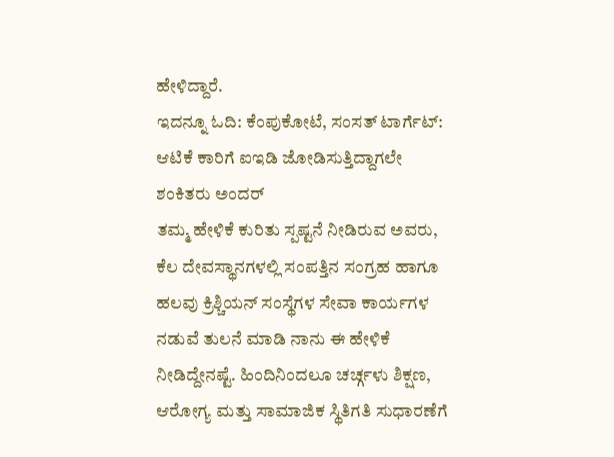ಹೇಳಿದ್ದಾರೆ.
ಇದನ್ನೂ ಓದಿ: ಕೆಂಪುಕೋಟೆ, ಸಂಸತ್ ಟಾರ್ಗೆಟ್: ಆಟಿಕೆ ಕಾರಿಗೆ ಐಇಡಿ ಜೋಡಿಸುತ್ತಿದ್ದಾಗಲೇ ಶಂಕಿತರು ಅಂದರ್
ತಮ್ಮ ಹೇಳಿಕೆ ಕುರಿತು ಸ್ಪಷ್ಟನೆ ನೀಡಿರುವ ಅವರು, ಕೆಲ ದೇವಸ್ಥಾನಗಳಲ್ಲಿ ಸಂಪತ್ತಿನ ಸಂಗ್ರಹ ಹಾಗೂ ಹಲವು ಕ್ರಿಶ್ಚಿಯನ್ ಸಂಸ್ಥೆಗಳ ಸೇವಾ ಕಾರ್ಯಗಳ ನಡುವೆ ತುಲನೆ ಮಾಡಿ ನಾನು ಈ ಹೇಳಿಕೆ ನೀಡಿದ್ದೇನಷ್ಟೆ. ಹಿಂದಿನಿಂದಲೂ ಚರ್ಚ್ಗಳು ಶಿಕ್ಷಣ, ಆರೋಗ್ಯ ಮತ್ತು ಸಾಮಾಜಿಕ ಸ್ಥಿತಿಗತಿ ಸುಧಾರಣೆಗೆ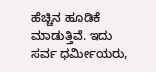ಹೆಚ್ಚಿನ ಹೂಡಿಕೆ ಮಾಡುತ್ತಿವೆ. ಇದು ಸರ್ವ ಧರ್ಮೀಯರು,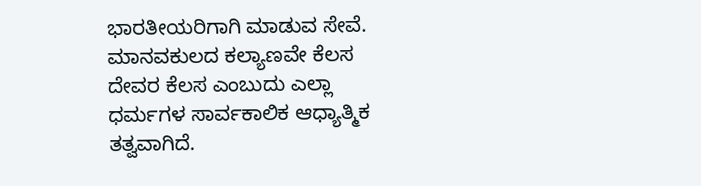ಭಾರತೀಯರಿಗಾಗಿ ಮಾಡುವ ಸೇವೆ. ಮಾನವಕುಲದ ಕಲ್ಯಾಣವೇ ಕೆಲಸ ದೇವರ ಕೆಲಸ ಎಂಬುದು ಎಲ್ಲಾ ಧರ್ಮಗಳ ಸಾರ್ವಕಾಲಿಕ ಆಧ್ಯಾತ್ಮಿಕ ತತ್ವವಾಗಿದೆ.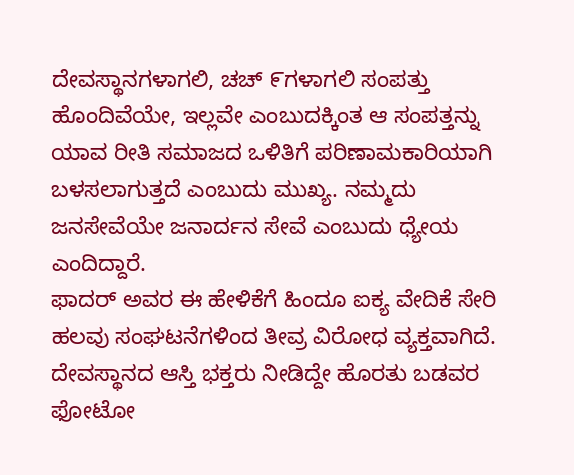ದೇವಸ್ಥಾನಗಳಾಗಲಿ, ಚಚ್ ೯ಗಳಾಗಲಿ ಸಂಪತ್ತು ಹೊಂದಿವೆಯೇ, ಇಲ್ಲವೇ ಎಂಬುದಕ್ಕಿಂತ ಆ ಸಂಪತ್ತನ್ನು ಯಾವ ರೀತಿ ಸಮಾಜದ ಒಳಿತಿಗೆ ಪರಿಣಾಮಕಾರಿಯಾಗಿ ಬಳಸಲಾಗುತ್ತದೆ ಎಂಬುದು ಮುಖ್ಯ. ನಮ್ಮದು ಜನಸೇವೆಯೇ ಜನಾರ್ದನ ಸೇವೆ ಎಂಬುದು ಧ್ಯೇಯ ಎಂದಿದ್ದಾರೆ.
ಫಾದರ್ ಅವರ ಈ ಹೇಳಿಕೆಗೆ ಹಿಂದೂ ಐಕ್ಯ ವೇದಿಕೆ ಸೇರಿ ಹಲವು ಸಂಘಟನೆಗಳಿಂದ ತೀವ್ರ ವಿರೋಧ ವ್ಯಕ್ತವಾಗಿದೆ. ದೇವಸ್ಥಾನದ ಆಸ್ತಿ ಭಕ್ತರು ನೀಡಿದ್ದೇ ಹೊರತು ಬಡವರ ಫೋಟೋ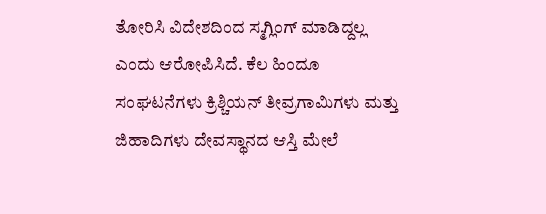ತೋರಿಸಿ ವಿದೇಶದಿಂದ ಸ್ಮಗ್ಲಿಂಗ್ ಮಾಡಿದ್ದಲ್ಲ ಎಂದು ಆರೋಪಿಸಿದೆ. ಕೆಲ ಹಿಂದೂ ಸಂಘಟನೆಗಳು ಕ್ರಿಶ್ಚಿಯನ್ ತೀವ್ರಗಾಮಿಗಳು ಮತ್ತು ಜಿಹಾದಿಗಳು ದೇವಸ್ಥಾನದ ಆಸ್ತಿ ಮೇಲೆ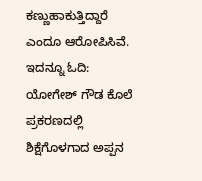ಕಣ್ಣುಹಾಕುತ್ತಿದ್ದಾರೆ ಎಂದೂ ಆರೋಪಿಸಿವೆ.
ಇದನ್ನೂ ಓದಿ: ಯೋಗೇಶ್ ಗೌಡ ಕೊಲೆ ಪ್ರಕರಣದಲ್ಲಿ ಶಿಕ್ಷೆಗೊಳಗಾದ ಅಪ್ಪನ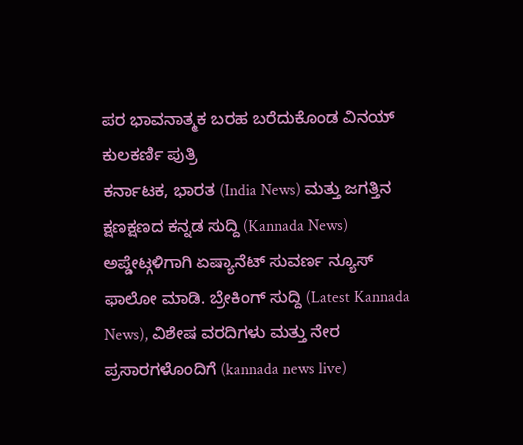ಪರ ಭಾವನಾತ್ಮಕ ಬರಹ ಬರೆದುಕೊಂಡ ವಿನಯ್ ಕುಲಕರ್ಣಿ ಪುತ್ರಿ
ಕರ್ನಾಟಕ, ಭಾರತ (India News) ಮತ್ತು ಜಗತ್ತಿನ ಕ್ಷಣಕ್ಷಣದ ಕನ್ನಡ ಸುದ್ದಿ (Kannada News) ಅಪ್ಡೇಟ್ಗಳಿಗಾಗಿ ಏಷ್ಯಾನೆಟ್ ಸುವರ್ಣ ನ್ಯೂಸ್ ಫಾಲೋ ಮಾಡಿ. ಬ್ರೇಕಿಂಗ್ ಸುದ್ದಿ (Latest Kannada News), ವಿಶೇಷ ವರದಿಗಳು ಮತ್ತು ನೇರ ಪ್ರಸಾರಗಳೊಂದಿಗೆ (kannada news live)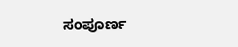ಸಂಪೂರ್ಣ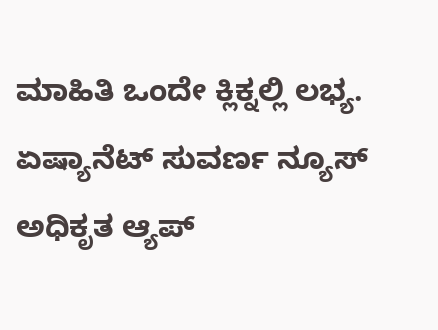ಮಾಹಿತಿ ಒಂದೇ ಕ್ಲಿಕ್ನಲ್ಲಿ ಲಭ್ಯ. ಏಷ್ಯಾನೆಟ್ ಸುವರ್ಣ ನ್ಯೂಸ್ ಅಧಿಕೃತ ಆ್ಯಪ್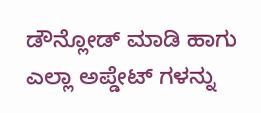ಡೌನ್ಲೋಡ್ ಮಾಡಿ ಹಾಗು ಎಲ್ಲಾ ಅಪ್ಡೇಟ್ ಗಳನ್ನು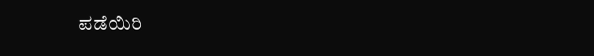ಪಡೆಯಿರಿ